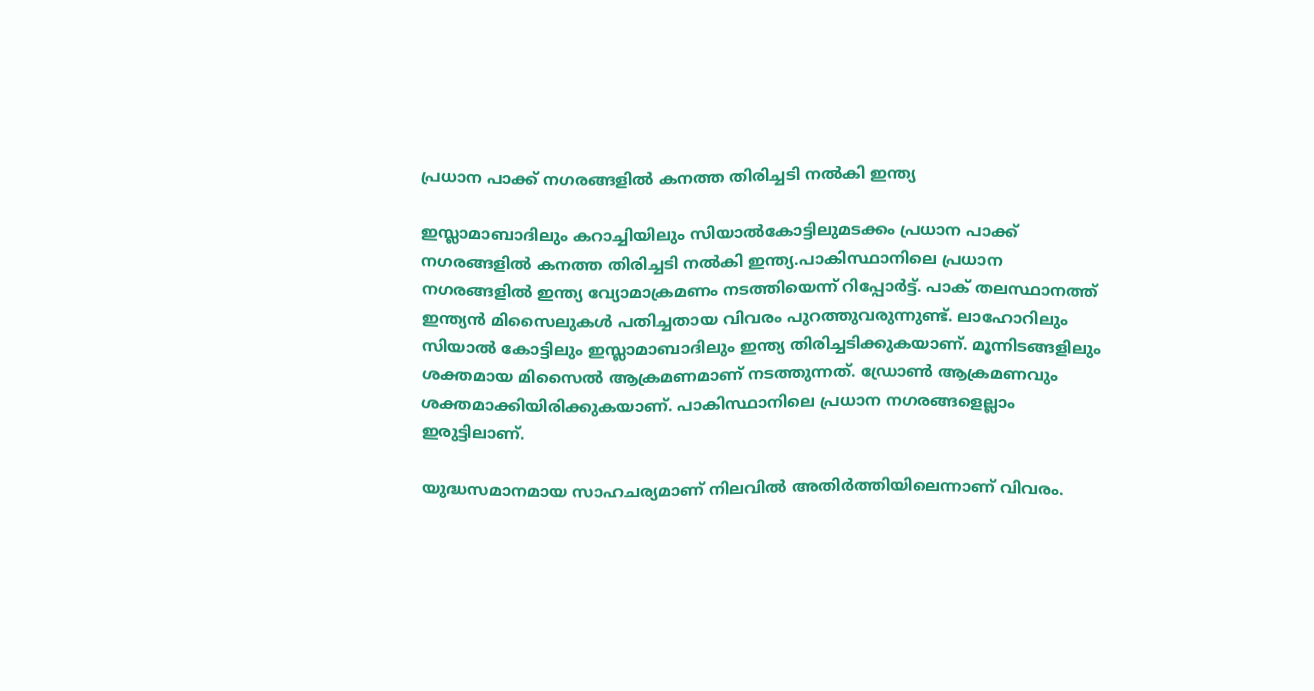പ്രധാന പാക്ക് നഗരങ്ങളില്‍ കനത്ത തിരിച്ചടി നല്‍കി ഇന്ത്യ

ഇസ്ലാമാബാദിലും കറാച്ചിയിലും സിയാല്‍കോട്ടിലുമടക്കം പ്രധാന പാക്ക് നഗരങ്ങളില്‍ കനത്ത തിരിച്ചടി നല്‍കി ഇന്ത്യ.പാകിസ്ഥാനിലെ പ്രധാന നഗരങ്ങളില്‍ ഇന്ത്യ വ്യോമാക്രമണം നടത്തിയെന്ന് റിപ്പോര്‍ട്ട്. പാക് തലസ്ഥാനത്ത് ഇന്ത്യന്‍ മിസൈലുകള്‍ പതിച്ചതായ വിവരം പുറത്തുവരുന്നുണ്ട്. ലാഹോറിലും സിയാല്‍ കോട്ടിലും ഇസ്ലാമാബാദിലും ഇന്ത്യ തിരിച്ചടിക്കുകയാണ്. മൂന്നിടങ്ങളിലും ശക്തമായ മിസൈല്‍ ആക്രമണമാണ് നടത്തുന്നത്. ഡ്രോണ്‍ ആക്രമണവും ശക്തമാക്കിയിരിക്കുകയാണ്. പാകിസ്ഥാനിലെ പ്രധാന നഗരങ്ങളെല്ലാം ഇരുട്ടിലാണ്.

യുദ്ധസമാനമായ സാഹചര്യമാണ് നിലവില്‍ അതിര്‍ത്തിയിലെന്നാണ് വിവരം.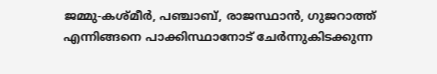ജമ്മു-കശ്മീര്‍, പഞ്ചാബ്, രാജസ്ഥാന്‍, ഗുജറാത്ത് എന്നിങ്ങനെ പാക്കിസ്ഥാനോട് ചേര്‍ന്നുകിടക്കുന്ന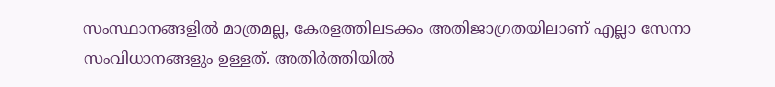സംസ്ഥാനങ്ങളില്‍ മാത്രമല്ല, കേരളത്തിലടക്കം അതിജാഗ്രതയിലാണ് എല്ലാ സേനാ സംവിധാനങ്ങളും ഉള്ളത്. അതിര്‍ത്തിയില്‍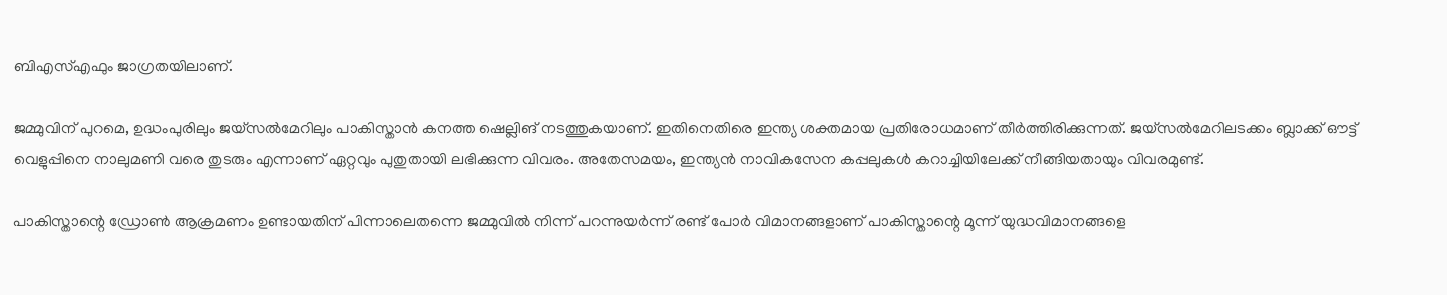ബിഎസ്‌എഫും ജാഗ്രതയിലാണ്.

ജമ്മുവിന് പുറമെ, ഉദ്ധംപുരിലും ജയ്സല്‍മേറിലും പാകിസ്താന്‍ കനത്ത ഷെല്ലിങ് നടത്തുകയാണ്. ഇതിനെതിരെ ഇന്ത്യ ശക്തമായ പ്രതിരോധമാണ് തീര്‍ത്തിരിക്കുന്നത്. ജയ്സല്‍മേറിലടക്കം ബ്ലാക്ക് ഔട്ട് വെളുപ്പിനെ നാലുമണി വരെ തുടരും എന്നാണ് ഏറ്റവും പുതുതായി ലഭിക്കുന്ന വിവരം. അതേസമയം, ഇന്ത്യന്‍ നാവികസേന കപ്പലുകള്‍ കറാച്ചിയിലേക്ക് നീങ്ങിയതായും വിവരമുണ്ട്.

പാകിസ്താന്റെ ഡ്രോണ്‍ ആക്രമണം ഉണ്ടായതിന് പിന്നാലെതന്നെ ജമ്മുവില്‍ നിന്ന് പറന്നുയര്‍ന്ന് രണ്ട് പോര്‍ വിമാനങ്ങളാണ് പാകിസ്താന്റെ മൂന്ന് യുദ്ധവിമാനങ്ങളെ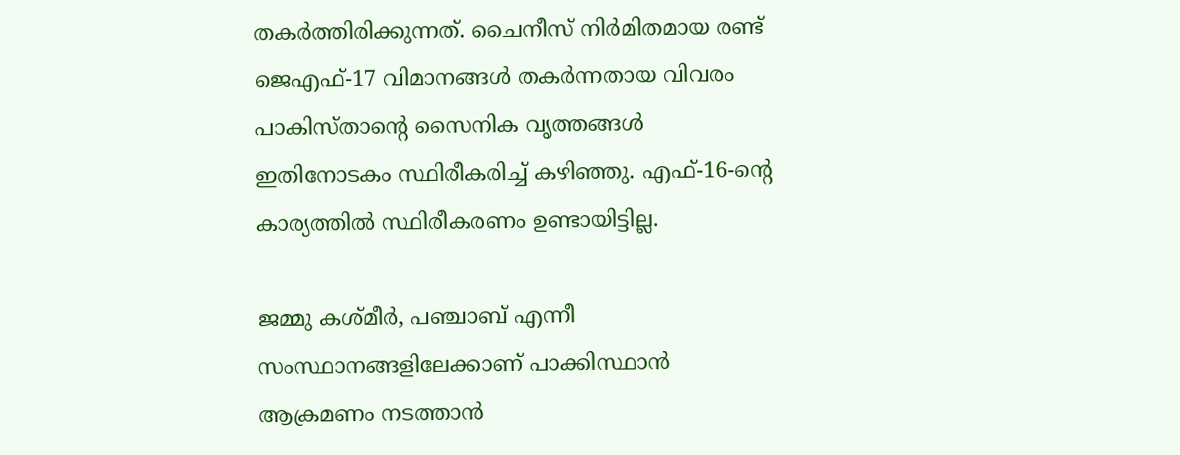തകര്‍ത്തിരിക്കുന്നത്. ചൈനീസ് നിര്‍മിതമായ രണ്ട് ജെഎഫ്-17 വിമാനങ്ങള്‍ തകര്‍ന്നതായ വിവരം പാകിസ്താന്റെ സൈനിക വൃത്തങ്ങള്‍ ഇതിനോടകം സ്ഥിരീകരിച്ച്‌ കഴിഞ്ഞു. എഫ്-16-ന്റെ കാര്യത്തില്‍ സ്ഥിരീകരണം ഉണ്ടായിട്ടില്ല.

ജമ്മു കശ്മീര്‍, പഞ്ചാബ് എന്നീ സംസ്ഥാനങ്ങളിലേക്കാണ് പാക്കിസ്ഥാന്‍ ആക്രമണം നടത്താന്‍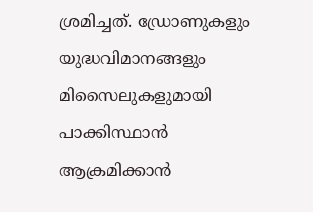ശ്രമിച്ചത്. ഡ്രോണുകളും യുദ്ധവിമാനങ്ങളും മിസൈലുകളുമായി പാക്കിസ്ഥാന്‍ ആക്രമിക്കാന്‍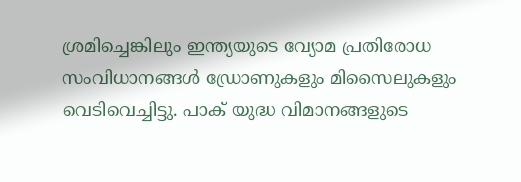ശ്രമിച്ചെങ്കിലും ഇന്ത്യയുടെ വ്യോമ പ്രതിരോധ സംവിധാനങ്ങള്‍ ഡ്രോണുകളും മിസൈലുകളും വെടിവെച്ചിട്ടു. പാക് യുദ്ധ വിമാനങ്ങളുടെ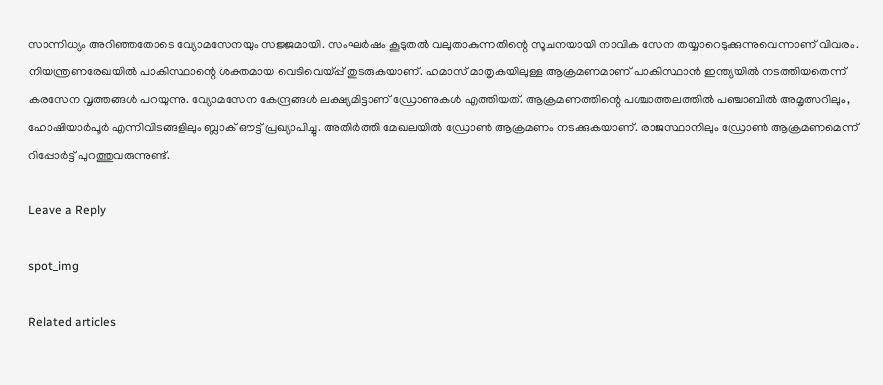സാന്നിധ്യം അറിഞ്ഞതോടെ വ്യോമസേനയും സജ്ജമായി. സംഘര്‍ഷം കൂടുതല്‍ വലുതാകുന്നതിന്റെ സൂചനയായി നാവിക സേന തയ്യാറെടുക്കുന്നുവെന്നാണ് വിവരം.
നിയന്ത്രണരേഖയില്‍ പാകിസ്ഥാന്റെ ശക്തമായ വെടിവെയ്പ്പ് തുടരുകയാണ്. ഹമാസ് മാതൃകയിലുള്ള ആക്രമണമാണ് പാകിസ്ഥാന്‍ ഇന്ത്യയില്‍ നടത്തിയതെന്ന് കരസേന വൃത്തങ്ങള്‍ പറയുന്നു. വ്യോമസേന കേന്ദ്രങ്ങള്‍ ലക്ഷ്യമിട്ടാണ് ഡ്രോണുകള്‍ എത്തിയത്. ആക്രമണത്തിന്റെ പശ്ചാത്തലത്തില്‍ പഞ്ചാബില്‍ അമൃത്സറിലും, ഹോഷിയാര്‍പൂര്‍ എന്നിവിടങ്ങളിലും ബ്ലാക് ഔട്ട് പ്രഖ്യാപിച്ചു. അതിര്‍ത്തി മേഖലയില്‍ ഡ്രോണ്‍ ആക്രമണം നടക്കുകയാണ്. രാജസ്ഥാനിലും ഡ്രോണ്‍ ആക്രമണമെന്ന് റിപ്പോര്‍ട്ട് പുറത്തുവരുന്നുണ്ട്.

Leave a Reply

spot_img

Related articles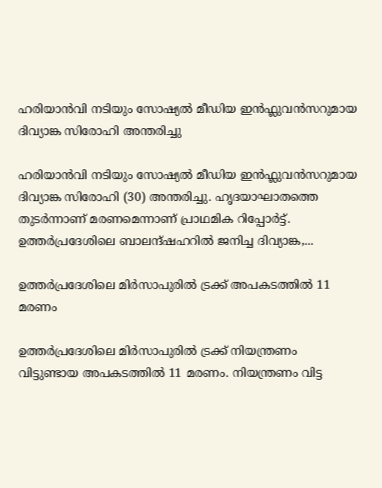ഹരിയാൻവി നടിയും സോഷ്യൽ മീഡിയ ഇൻഫ്ലുവൻസറുമായ ദിവ്യാങ്ക സിരോഹി അന്തരിച്ചു

ഹരിയാൻവി നടിയും സോഷ്യൽ മീഡിയ ഇൻഫ്ലുവൻസറുമായ ദിവ്യാങ്ക സിരോഹി (30) അന്തരിച്ചു. ഹൃദയാഘാതത്തെ തുടർന്നാണ് മരണമെന്നാണ് പ്രാഥമിക റിപ്പോർട്ട്. ഉത്തർപ്രദേശിലെ ബാലന്ദ്ഷഹറിൽ ജനിച്ച ദിവ്യാങ്ക,...

ഉത്തർപ്രദേശിലെ മിർസാപുരിൽ ട്രക്ക് അപകടത്തിൽ 11 മരണം

ഉത്തർപ്രദേശിലെ മിർസാപുരിൽ ട്രക്ക് നിയന്ത്രണം വിട്ടുണ്ടായ അപകടത്തിൽ 11 മരണം. നിയന്ത്രണം വിട്ട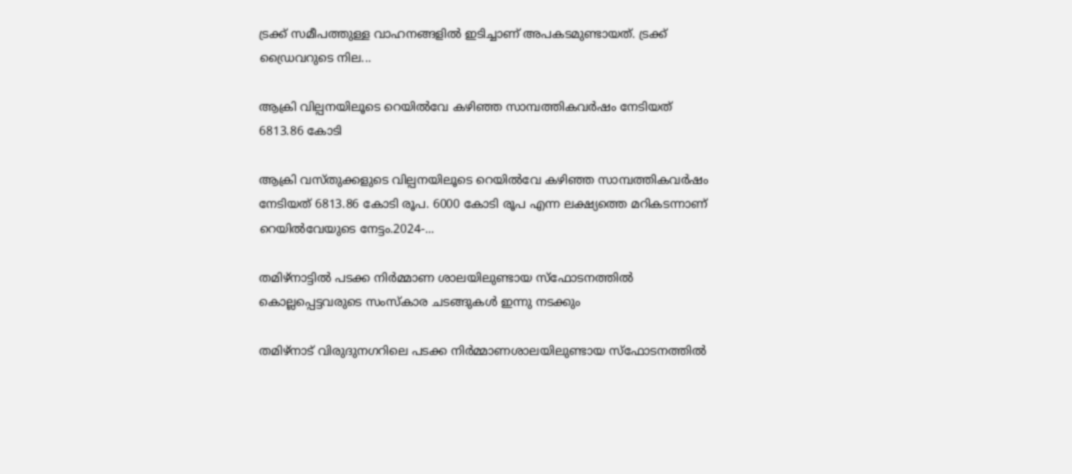ട്രക്ക് സമീപത്തുള്ള വാഹനങ്ങളിൽ ഇടിച്ചാണ് അപകടമുണ്ടായത്. ട്രക്ക് ഡ്രൈവറുടെ നില...

ആക്രി വില്പനയിലൂടെ റെയില്‍വേ കഴിഞ്ഞ സാമ്പത്തികവർഷം നേടിയത് 6813.86 കോടി

ആക്രി വസ്തുക്കളുടെ വില്പനയിലൂടെ റെയില്‍വേ കഴിഞ്ഞ സാമ്പത്തികവർഷം നേടിയത് 6813.86 കോടി രൂപ. 6000 കോടി രൂപ എന്ന ലക്ഷ്യത്തെ മറികടന്നാണ് റെയില്‍വേയുടെ നേട്ടം.2024-...

തമിഴ്നാട്ടില്‍ പടക്ക നിർമ്മാണ ശാലയിലുണ്ടായ സ്ഫോടനത്തില്‍ കൊല്ലപ്പെട്ടവരുടെ സംസ്കാര ചടങ്ങുകള്‍ ഇന്നു നടക്കും

തമിഴ്നാട് വിരുദുനഗറിലെ പടക്ക നിർമ്മാണശാലയിലുണ്ടായ സ്ഫോടനത്തില്‍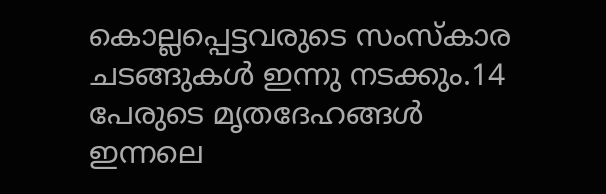കൊല്ലപ്പെട്ടവരുടെ സംസ്കാര ചടങ്ങുകള്‍ ഇന്നു നടക്കും.14 പേരുടെ മൃതദേഹങ്ങള്‍ ഇന്നലെ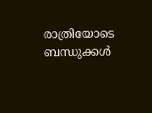രാത്രിയോടെ ബന്ധുക്കള്‍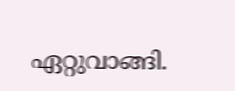ഏറ്റുവാങ്ങി.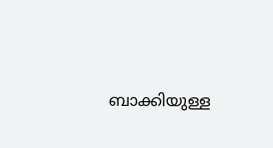ബാക്കിയുള്ള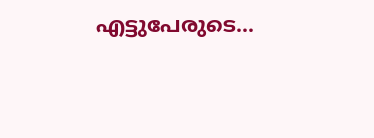എട്ടുപേരുടെ...